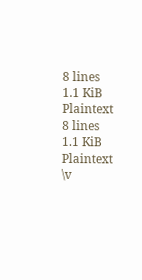8 lines
1.1 KiB
Plaintext
8 lines
1.1 KiB
Plaintext
\v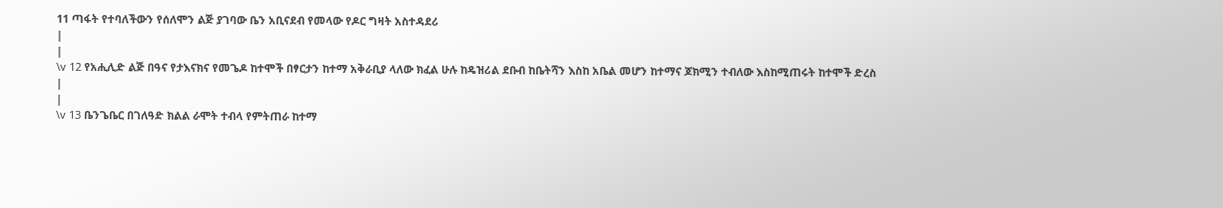11 ጣፋት የተባለችውን የሰለሞን ልጅ ያገባው ቤን አቢናደብ የመላው የዶር ግዛት አስተዳደሪ
|
|
\v 12 የአሒሊድ ልጅ በዓና የታእናክና የመጌዶ ከተሞች በፃርታን ከተማ አቅራቢያ ላለው ክፈል ሁሉ ከዴዝሪል ደቡብ ከቤትሻን እስከ አቤል መሆን ከተማና ጆክሚን ተብለው እስከሚጠሩት ከተሞች ድረስ
|
|
\v 13 ቤንጌቤር በገለዓድ ክልል ራሞት ተብላ የምትጠራ ከተማ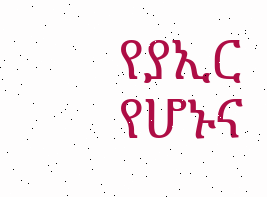የያኢር የሆኑና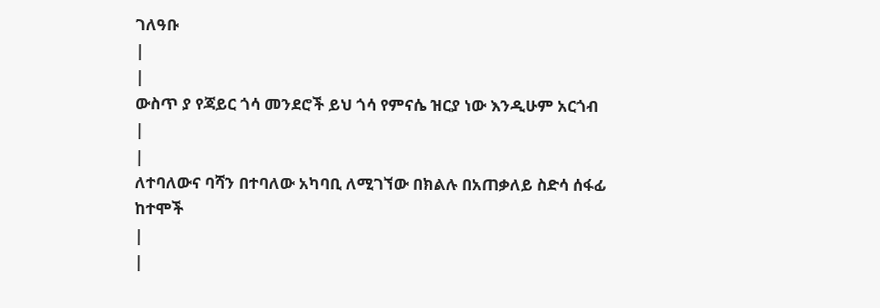ገለዓቡ
|
|
ውስጥ ያ የጃይር ጎሳ መንደሮች ይህ ጎሳ የምናሴ ዝርያ ነው እንዲሁም አርጎብ
|
|
ለተባለውና ባሻን በተባለው አካባቢ ለሚገኘው በክልሉ በአጠቃለይ ስድሳ ሰፋፊ ከተሞች
|
|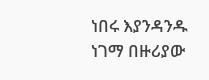ነበሩ እያንዳንዱ ነገማ በዙሪያው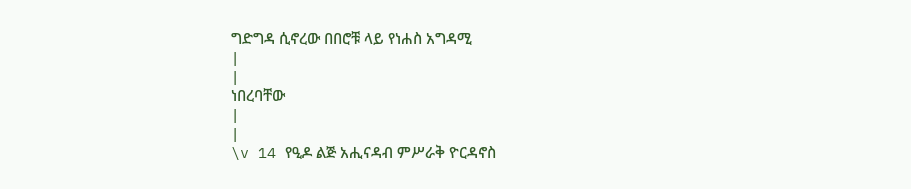ግድግዳ ሲኖረው በበሮቹ ላይ የነሐስ አግዳሚ
|
|
ነበረባቸው
|
|
\v 14 የዒዶ ልጅ አሒናዳብ ምሥራቅ ዮርዳኖስ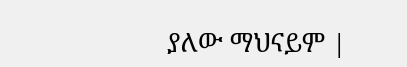ያለው ማህናይም |